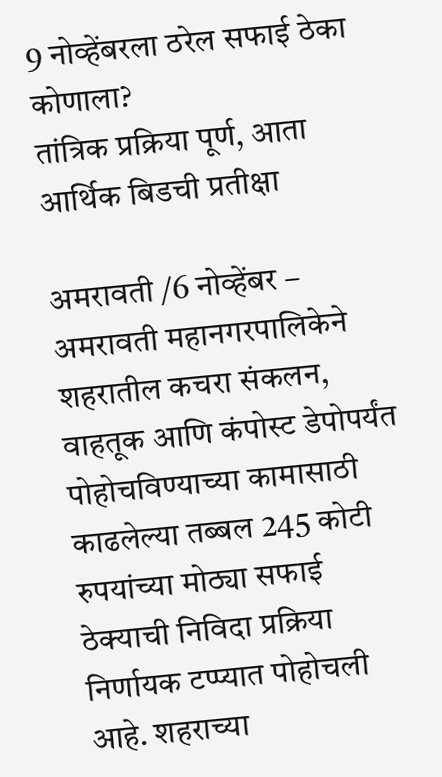9 नोव्हेंबरला ठरेल सफाई ठेका कोणाला?
तांत्रिक प्रक्रिया पूर्ण, आता आर्थिक बिडची प्रतीक्षा

अमरावती /6 नोव्हेंबर – अमरावती महानगरपालिकेने शहरातील कचरा संकलन, वाहतूक आणि कंपोस्ट डेपोपर्यंत पोहोचविण्याच्या कामासाठी काढलेल्या तब्बल 245 कोटी रुपयांच्या मोठ्या सफाई ठेक्याची निविदा प्रक्रिया निर्णायक टप्प्यात पोहोचली आहे. शहराच्या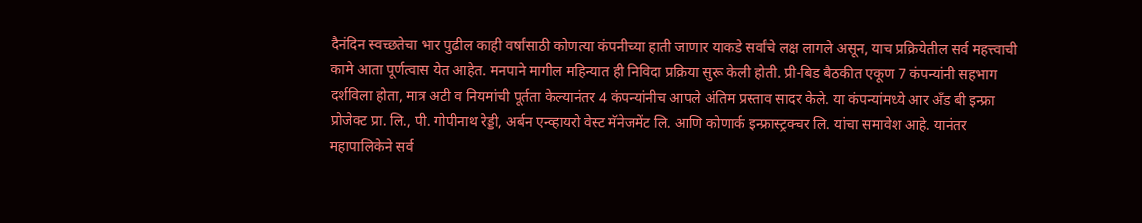दैनंदिन स्वच्छतेचा भार पुढील काही वर्षांसाठी कोणत्या कंपनीच्या हाती जाणार याकडे सर्वांचे लक्ष लागले असून, याच प्रक्रियेतील सर्व महत्त्वाची कामे आता पूर्णत्वास येत आहेत. मनपाने मागील महिन्यात ही निविदा प्रक्रिया सुरू केली होती. प्री-बिड बैठकीत एकूण 7 कंपन्यांनी सहभाग दर्शविला होता, मात्र अटी व नियमांची पूर्तता केल्यानंतर 4 कंपन्यांनीच आपले अंतिम प्रस्ताव सादर केले. या कंपन्यांमध्ये आर अँड बी इन्फ्रा प्रोजेक्ट प्रा. लि., पी. गोपीनाथ रेड्डी, अर्बन एन्व्हायरो वेस्ट मॅनेजमेंट लि. आणि कोणार्क इन्फ्रास्ट्रक्चर लि. यांचा समावेश आहे. यानंतर महापालिकेने सर्व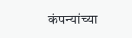कंपन्यांच्या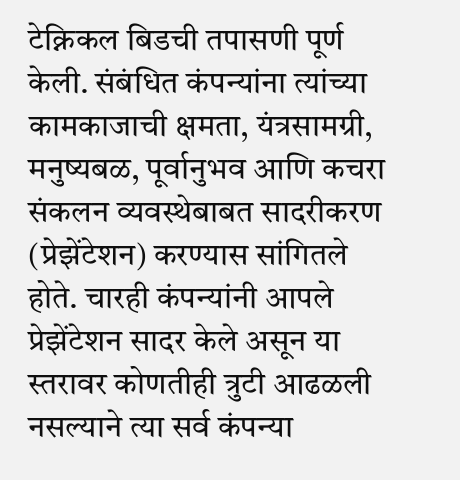टेक्निकल बिडची तपासणी पूर्ण केली. संबंधित कंपन्यांना त्यांच्या कामकाजाची क्षमता, यंत्रसामग्री, मनुष्यबळ, पूर्वानुभव आणि कचरा संकलन व्यवस्थेबाबत सादरीकरण (प्रेझेंटेशन) करण्यास सांगितले होते. चारही कंपन्यांनी आपले प्रेझेंटेशन सादर केले असून या स्तरावर कोणतीही त्रुटी आढळली नसल्याने त्या सर्व कंपन्या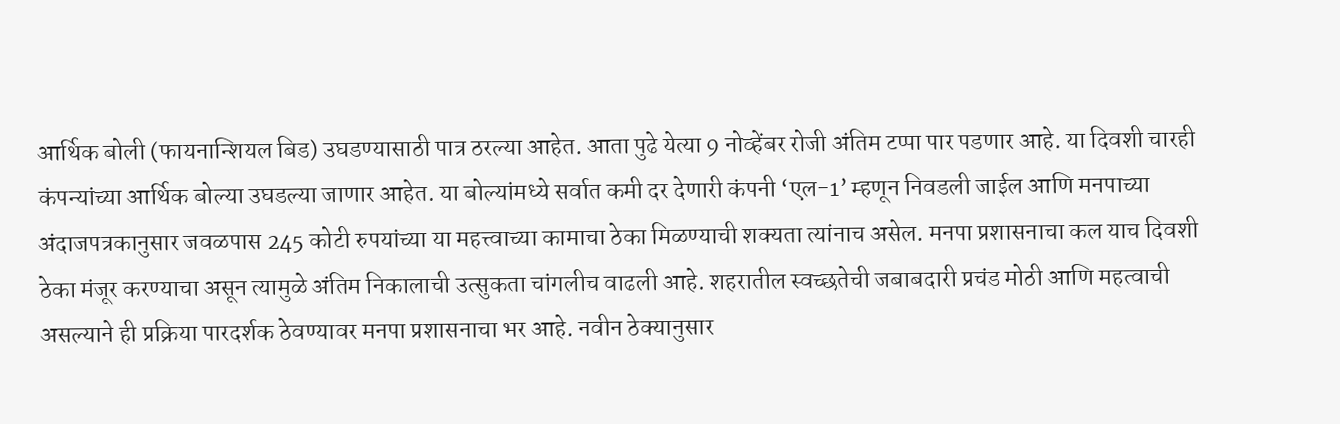आर्थिक बोली (फायनान्शियल बिड) उघडण्यासाठी पात्र ठरल्या आहेत. आता पुढे येत्या 9 नोव्हेंबर रोजी अंतिम टप्पा पार पडणार आहे. या दिवशी चारही कंपन्यांच्या आर्थिक बोल्या उघडल्या जाणार आहेत. या बोल्यांमध्ये सर्वात कमी दर देणारी कंपनी ‘एल-1’ म्हणून निवडली जाईल आणि मनपाच्या अंदाजपत्रकानुसार जवळपास 245 कोटी रुपयांच्या या महत्त्वाच्या कामाचा ठेका मिळण्याची शक्यता त्यांनाच असेल. मनपा प्रशासनाचा कल याच दिवशी ठेका मंजूर करण्याचा असून त्यामुळे अंतिम निकालाची उत्सुकता चांगलीच वाढली आहे. शहरातील स्वच्छतेची जबाबदारी प्रचंड मोठी आणि महत्वाची असल्याने ही प्रक्रिया पारदर्शक ठेवण्यावर मनपा प्रशासनाचा भर आहे. नवीन ठेक्यानुसार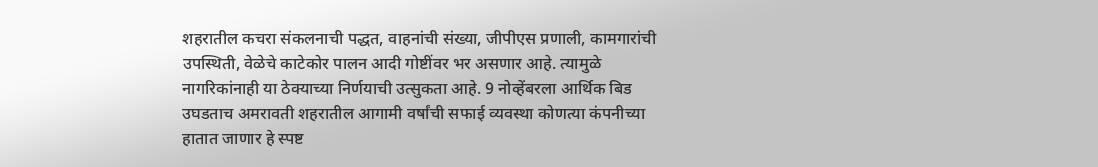शहरातील कचरा संकलनाची पद्धत, वाहनांची संख्या, जीपीएस प्रणाली, कामगारांची उपस्थिती, वेळेचे काटेकोर पालन आदी गोष्टींवर भर असणार आहे. त्यामुळे नागरिकांनाही या ठेक्याच्या निर्णयाची उत्सुकता आहे. 9 नोव्हेंबरला आर्थिक बिड उघडताच अमरावती शहरातील आगामी वर्षांची सफाई व्यवस्था कोणत्या कंपनीच्या हातात जाणार हे स्पष्ट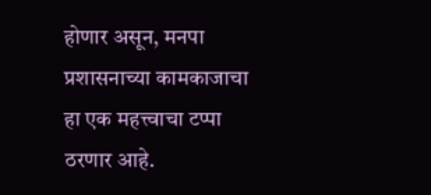होणार असून, मनपा प्रशासनाच्या कामकाजाचा हा एक महत्त्वाचा टप्पा ठरणार आहे.